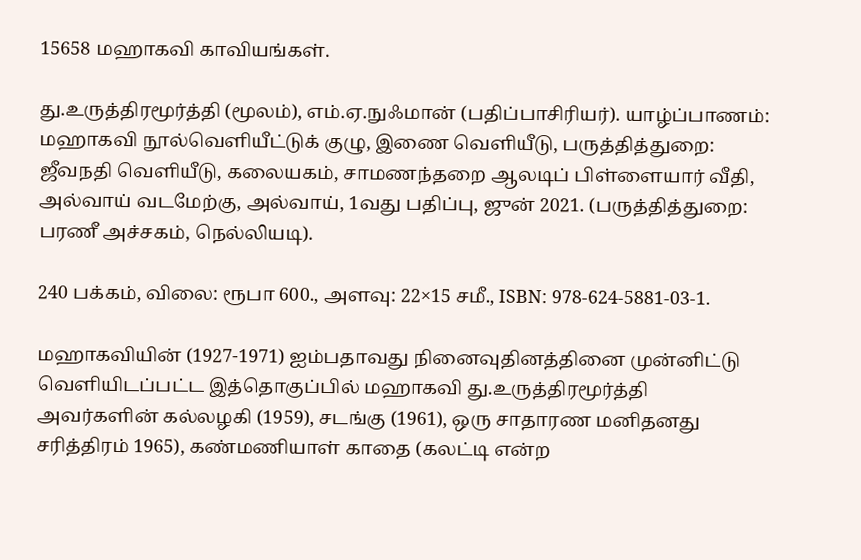15658 மஹாகவி காவியங்கள்.

து.உருத்திரமூர்த்தி (மூலம்), எம்.ஏ.நுஃமான் (பதிப்பாசிரியர்). யாழ்ப்பாணம்: மஹாகவி நூல்வெளியீட்டுக் குழு, இணை வெளியீடு, பருத்தித்துறை: ஜீவநதி வெளியீடு, கலையகம், சாமணந்தறை ஆலடிப் பிள்ளையார் வீதி, அல்வாய் வடமேற்கு, அல்வாய், 1வது பதிப்பு, ஜுன் 2021. (பருத்தித்துறை: பரணீ அச்சகம், நெல்லியடி).

240 பக்கம், விலை: ரூபா 600., அளவு: 22×15 சமீ., ISBN: 978-624-5881-03-1.

மஹாகவியின் (1927-1971) ஐம்பதாவது நினைவுதினத்தினை முன்னிட்டு வெளியிடப்பட்ட இத்தொகுப்பில் மஹாகவி து.உருத்திரமூர்த்தி அவர்களின் கல்லழகி (1959), சடங்கு (1961), ஒரு சாதாரண மனிதனது சரித்திரம் 1965), கண்மணியாள் காதை (கலட்டி என்ற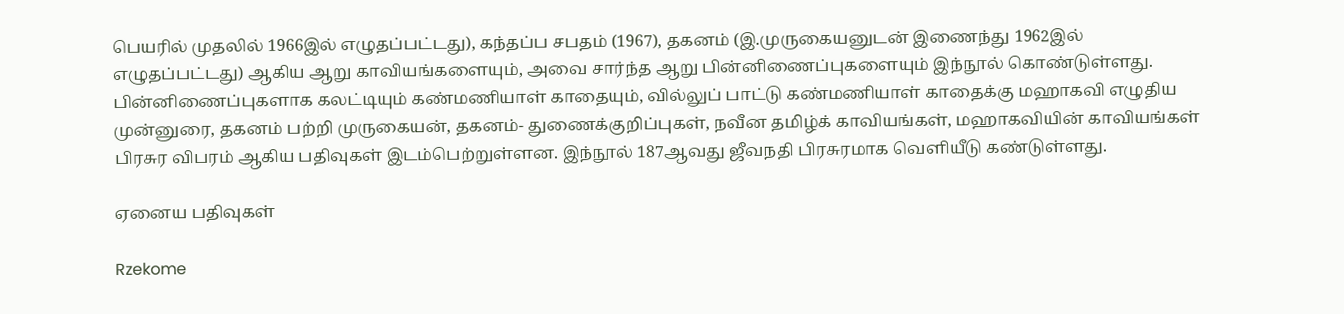பெயரில் முதலில் 1966இல் எழுதப்பட்டது), கந்தப்ப சபதம் (1967), தகனம் (இ.முருகையனுடன் இணைந்து 1962இல் எழுதப்பட்டது) ஆகிய ஆறு காவியங்களையும், அவை சார்ந்த ஆறு பின்னிணைப்புகளையும் இந்நூல் கொண்டுள்ளது. பின்னிணைப்புகளாக கலட்டியும் கண்மணியாள் காதையும், வில்லுப் பாட்டு கண்மணியாள் காதைக்கு மஹாகவி எழுதிய முன்னுரை, தகனம் பற்றி முருகையன், தகனம்- துணைக்குறிப்புகள், நவீன தமிழ்க் காவியங்கள், மஹாகவியின் காவியங்கள் பிரசுர விபரம் ஆகிய பதிவுகள் இடம்பெற்றுள்ளன. இந்நூல் 187ஆவது ஜீவநதி பிரசுரமாக வெளியீடு கண்டுள்ளது.

ஏனைய பதிவுகள்

Rzekome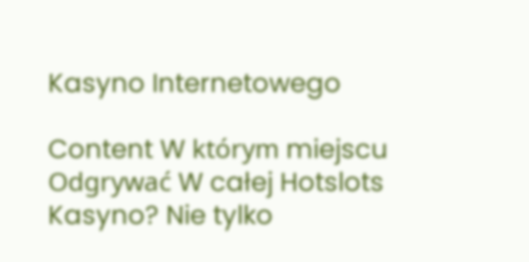Kasyno Internetowego

Content W którym miejscu Odgrywać W całej Hotslots Kasyno? Nie tylko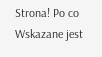Strona! Po co Wskazane jest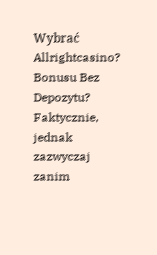Wybrać Allrightcasino? Bonusu Bez Depozytu? Faktycznie, jednak zazwyczaj zanim